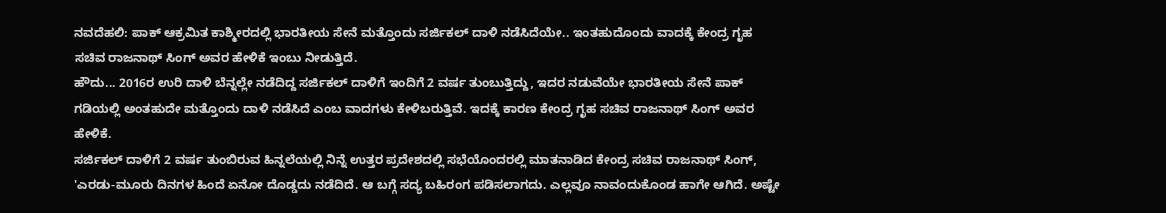ನವದೆಹಲಿ: ಪಾಕ್ ಆಕ್ರಮಿತ ಕಾಶ್ಮೀರದಲ್ಲಿ ಭಾರತೀಯ ಸೇನೆ ಮತ್ತೊಂದು ಸರ್ಜಿಕಲ್ ದಾಳಿ ನಡೆಸಿದೆಯೇ.. ಇಂತಹುದೊಂದು ವಾದಕ್ಕೆ ಕೇಂದ್ರ ಗೃಹ ಸಚಿವ ರಾಜನಾಥ್ ಸಿಂಗ್ ಅವರ ಹೇಳಿಕೆ ಇಂಬು ನೀಡುತ್ತಿದೆ.
ಹೌದು... 2016ರ ಉರಿ ದಾಳಿ ಬೆನ್ನಲ್ಲೇ ನಡೆದಿದ್ದ ಸರ್ಜಿಕಲ್ ದಾಳಿಗೆ ಇಂದಿಗೆ 2 ವರ್ಷ ತುಂಬುತ್ತಿದ್ದು, ಇದರ ನಡುವೆಯೇ ಭಾರತೀಯ ಸೇನೆ ಪಾಕ್ ಗಡಿಯಲ್ಲಿ ಅಂತಹುದೇ ಮತ್ತೊಂದು ದಾಳಿ ನಡೆಸಿದೆ ಎಂಬ ವಾದಗಳು ಕೇಳಿಬರುತ್ತಿವೆ. ಇದಕ್ಕೆ ಕಾರಣ ಕೇಂದ್ರ ಗೃಹ ಸಚಿವ ರಾಜನಾಥ್ ಸಿಂಗ್ ಅವರ ಹೇಳಿಕೆ.
ಸರ್ಜಿಕಲ್ ದಾಳಿಗೆ 2 ವರ್ಷ ತುಂಬಿರುವ ಹಿನ್ನಲೆಯಲ್ಲಿ ನಿನ್ನೆ ಉತ್ತರ ಪ್ರದೇಶದಲ್ಲಿ ಸಭೆಯೊಂದರಲ್ಲಿ ಮಾತನಾಡಿದ ಕೇಂದ್ರ ಸಚಿವ ರಾಜನಾಥ್ ಸಿಂಗ್, 'ಎರಡು-ಮೂರು ದಿನಗಳ ಹಿಂದೆ ಏನೋ ದೊಡ್ಡದು ನಡೆದಿದೆ. ಆ ಬಗ್ಗೆ ಸದ್ಯ ಬಹಿರಂಗ ಪಡಿಸಲಾಗದು. ಎಲ್ಲವೂ ನಾವಂದುಕೊಂಡ ಹಾಗೇ ಆಗಿದೆ. ಅಷ್ಟೇ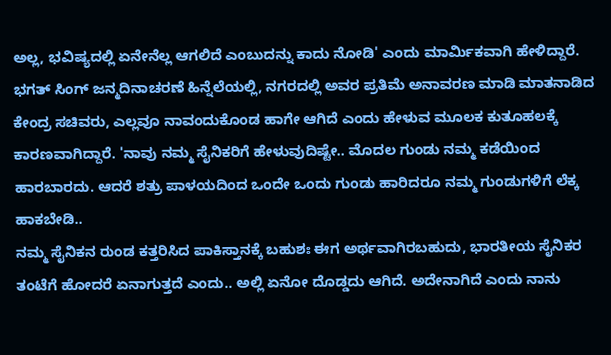ಅಲ್ಲ, ಭವಿಷ್ಯದಲ್ಲಿ ಏನೇನೆಲ್ಲ ಆಗಲಿದೆ ಎಂಬುದನ್ನು ಕಾದು ನೋಡಿ' ಎಂದು ಮಾರ್ಮಿಕವಾಗಿ ಹೇಳಿದ್ದಾರೆ.
ಭಗತ್ ಸಿಂಗ್ ಜನ್ಮದಿನಾಚರಣೆ ಹಿನ್ನೆಲೆಯಲ್ಲಿ, ನಗರದಲ್ಲಿ ಅವರ ಪ್ರತಿಮೆ ಅನಾವರಣ ಮಾಡಿ ಮಾತನಾಡಿದ ಕೇಂದ್ರ ಸಚಿವರು, ಎಲ್ಲವೂ ನಾವಂದುಕೊಂಡ ಹಾಗೇ ಆಗಿದೆ ಎಂದು ಹೇಳುವ ಮೂಲಕ ಕುತೂಹಲಕ್ಕೆ ಕಾರಣವಾಗಿದ್ದಾರೆ. 'ನಾವು ನಮ್ಮ ಸೈನಿಕರಿಗೆ ಹೇಳುವುದಿಷ್ಟೇ.. ಮೊದಲ ಗುಂಡು ನಮ್ಮ ಕಡೆಯಿಂದ ಹಾರಬಾರದು. ಆದರೆ ಶತ್ರು ಪಾಳಯದಿಂದ ಒಂದೇ ಒಂದು ಗುಂಡು ಹಾರಿದರೂ ನಮ್ಮ ಗುಂಡುಗಳಿಗೆ ಲೆಕ್ಕ ಹಾಕಬೇಡಿ..
ನಮ್ಮ ಸೈನಿಕನ ರುಂಡ ಕತ್ತರಿಸಿದ ಪಾಕಿಸ್ತಾನಕ್ಕೆ ಬಹುಶಃ ಈಗ ಅರ್ಥವಾಗಿರಬಹುದು, ಭಾರತೀಯ ಸೈನಿಕರ ತಂಟೆಗೆ ಹೋದರೆ ಏನಾಗುತ್ತದೆ ಎಂದು.. ಅಲ್ಲಿ ಏನೋ ದೊಡ್ಡದು ಆಗಿದೆ. ಅದೇನಾಗಿದೆ ಎಂದು ನಾನು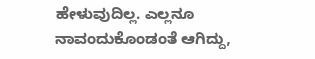ಹೇಳುವುದಿಲ್ಲ. ಎಲ್ಲನೂ ನಾವಂದುಕೊಂಡಂತೆ ಆಗಿದ್ದು,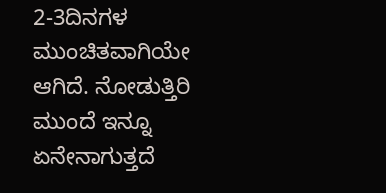2-3ದಿನಗಳ ಮುಂಚಿತವಾಗಿಯೇ ಆಗಿದೆ. ನೋಡುತ್ತಿರಿ ಮುಂದೆ ಇನ್ನೂ ಏನೇನಾಗುತ್ತದೆ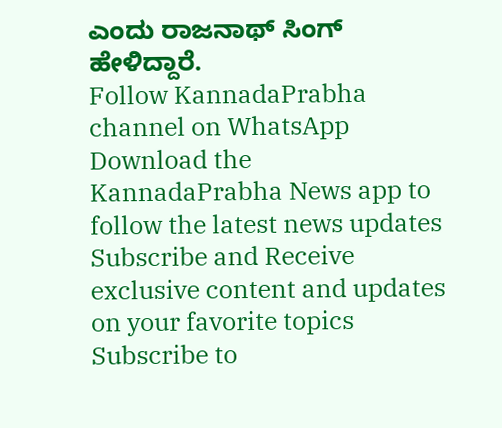ಎಂದು ರಾಜನಾಥ್ ಸಿಂಗ್ ಹೇಳಿದ್ದಾರೆ.
Follow KannadaPrabha channel on WhatsApp
Download the KannadaPrabha News app to follow the latest news updates
Subscribe and Receive exclusive content and updates on your favorite topics
Subscribe to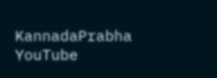KannadaPrabha YouTube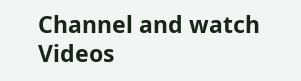Channel and watch Videos